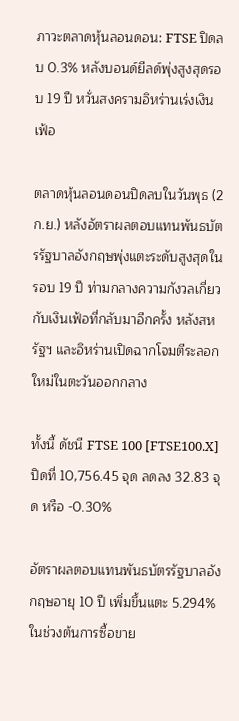ภาวะตลาดหุ้นลอนดอน: FTSE ปิดลบ 0.3% หลังบอนด์ยีลด์พุ่งสูงสุดรอบ 19 ปี หวั่นสงครามอิหร่านเร่งเงินเฟ้อ

ตลาดหุ้นลอนดอนปิดลบในวันพุธ (2 ก.ย.) หลังอัตราผลตอบแทนพันธบัตรรัฐบาลอังกฤษพุ่งแตะระดับสูงสุดในรอบ 19 ปี ท่ามกลางความกังวลเกี่ยวกับเงินเฟ้อที่กลับมาอีกครั้ง หลังสหรัฐฯ และอิหร่านเปิดฉากโจมตีระลอกใหม่ในตะวันออกกลาง

ทั้งนี้ ดัชนี FTSE 100 [FTSE100.X] ปิดที่ 10,756.45 จุด ลดลง 32.83 จุด หรือ -0.30%

อัตราผลตอบแทนพันธบัตรรัฐบาลอังกฤษอายุ 10 ปี เพิ่มขึ้นแตะ 5.294% ในช่วงต้นการซื้อขาย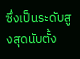ซึ่งเป็นระดับสูงสุดนับตั้ง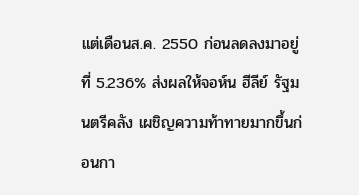แต่เดือนส.ค. 2550 ก่อนลดลงมาอยู่ที่ 5.236% ส่งผลให้จอห์น ฮีลีย์ รัฐมนตรีคลัง เผชิญความท้าทายมากขึ้นก่อนกา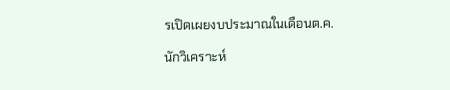รเปิดเผยงบประมาณในเดือนต.ค.

นักวิเคราะห์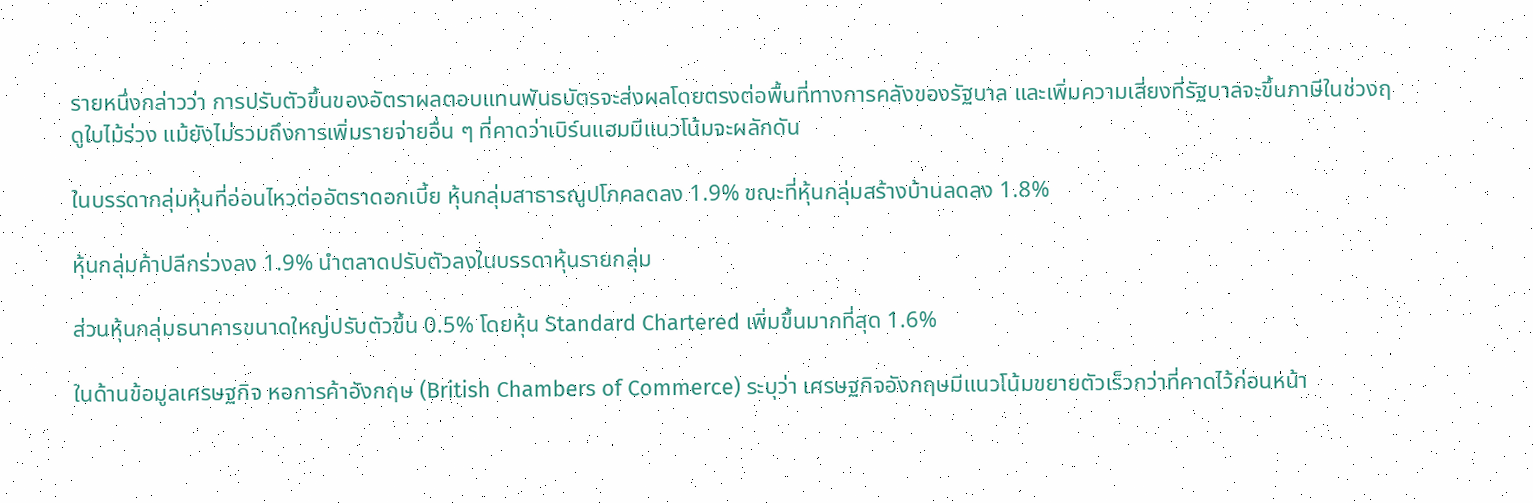รายหนึ่งกล่าวว่า การปรับตัวขึ้นของอัตราผลตอบแทนพันธบัตรจะส่งผลโดยตรงต่อพื้นที่ทางการคลังของรัฐบาล และเพิ่มความเสี่ยงที่รัฐบาลจะขึ้นภาษีในช่วงฤดูใบไม้ร่วง แม้ยังไม่รวมถึงการเพิ่มรายจ่ายอื่น ๆ ที่คาดว่าเบิร์นแฮมมีแนวโน้มจะผลักดัน

ในบรรดากลุ่มหุ้นที่อ่อนไหวต่ออัตราดอกเบี้ย หุ้นกลุ่มสาธารณูปโภคลดลง 1.9% ขณะที่หุ้นกลุ่มสร้างบ้านลดลง 1.8%

หุ้นกลุ่มค้าปลีกร่วงลง 1.9% นำตลาดปรับตัวลงในบรรดาหุ้นรายกลุ่ม

ส่วนหุ้นกลุ่มธนาคารขนาดใหญ่ปรับตัวขึ้น 0.5% โดยหุ้น Standard Chartered เพิ่มขึ้นมากที่สุด 1.6%

ในด้านข้อมูลเศรษฐกิจ หอการค้าอังกฤษ (British Chambers of Commerce) ระบุว่า เศรษฐกิจอังกฤษมีแนวโน้มขยายตัวเร็วกว่าที่คาดไว้ก่อนหน้า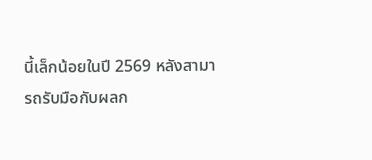นี้เล็กน้อยในปี 2569 หลังสามารถรับมือกับผลก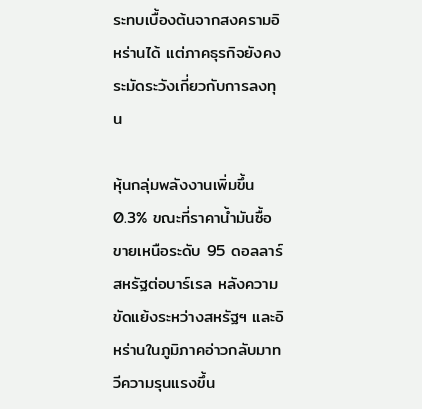ระทบเบื้องต้นจากสงครามอิหร่านได้ แต่ภาคธุรกิจยังคงระมัดระวังเกี่ยวกับการลงทุน

หุ้นกลุ่มพลังงานเพิ่มขึ้น 0.3% ขณะที่ราคาน้ำมันซื้อขายเหนือระดับ 95 ดอลลาร์สหรัฐต่อบาร์เรล หลังความขัดแย้งระหว่างสหรัฐฯ และอิหร่านในภูมิภาคอ่าวกลับมาทวีความรุนแรงขึ้น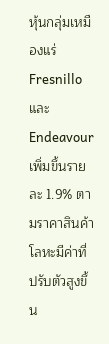หุ้นกลุ่มเหมืองแร่ Fresnillo และ Endeavour เพิ่มขึ้นรายละ 1.9% ตามราคาสินค้าโลหะมีค่าที่ปรับตัวสูงขึ้น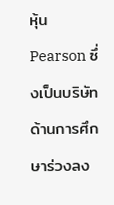หุ้น Pearson ซึ่งเป็นบริษัทด้านการศึกษาร่วงลง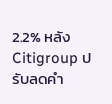2.2% หลัง Citigroup ปรับลดคำ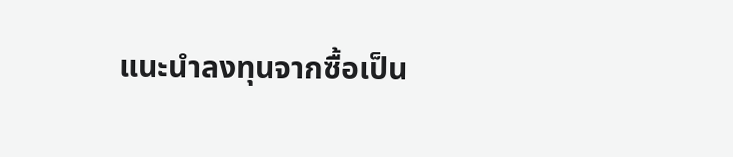แนะนำลงทุนจากซื้อเป็น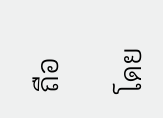ถือ

โดย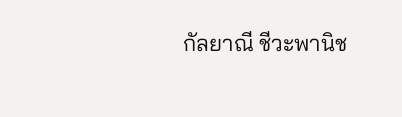กัลยาณี ชีวะพานิช